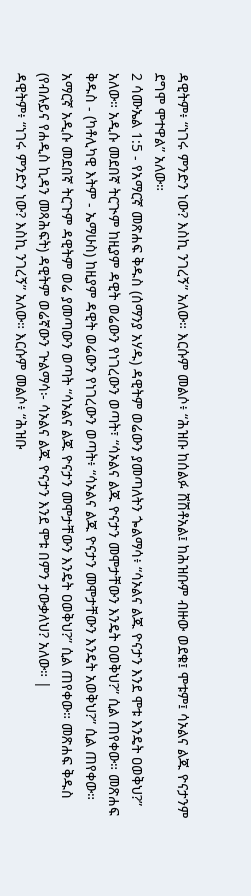ዳዊትም፥ “ነገሩ ምንድን ነው? እስኪ ንገረኝ” አለው። እርሱም መልሶ፥ “ሕዝቡ ከሰልፉ ሸሽቶአል፤ ከሕዝቡም ብዙው ወደቁ፤ ሞቱም፤ ሳኦልና ልጁ ዮናታንም ደግሞ ሞተዋል” አለው።
2 ሳሙኤል 1:5 - የአማርኛ መጽሐፍ ቅዱስ (ሰማንያ አሃዱ) ዳዊትም ወሬውን ያመጣለትን ጐልማሳ፥ “ሳኦልና ልጁ ዮናታን እንደ ሞቱ እንዴት ዐወቅህ?” አለው። አዲሱ መደበኛ ትርጒም ከዚያም ዳዊት ወሬውን የነገረውን ወጣት፣ “ሳኦልና ልጁ ዮናታን መሞታቸውን እንዴት ዐወቅህ?” ሲል ጠየቀው። መጽሐፍ ቅዱስ - (ካቶሊካዊ እትም - ኤማሁስ) ከዚያም ዳዊት ወሬውን የነገረውን ወጣት፥ “ሳኦልና ልጁ ዮናታን መሞታቸውን እንዴት አወቅህ?” ሲል ጠየቀው። አማርኛ አዲሱ መደበኛ ትርጉም ዳዊትም ወሬ ያመጣውን ወጣት “ሳኦልና ልጁ ዮናታን መሞታቸውን እንዴት ዐወቅህ?” ሲል ጠየቀው። መጽሐፍ ቅዱስ (የብሉይና የሐዲስ ኪዳን መጻሕፍት) ዳዊትም ወሬኛውን ጕልማሳ፦ ሳኦልና ልጁ ዮናታን እንደ ሞቱ በምን ታውቃለህ? አለው። |
ዳዊትም፥ “ነገሩ ምንድን ነው? እስኪ ንገረኝ” አለው። እርሱም መልሶ፥ “ሕዝቡ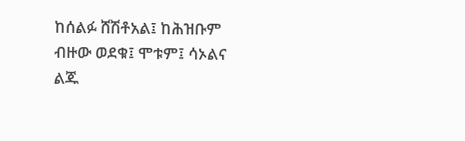ከሰልፉ ሸሽቶአል፤ ከሕዝቡም ብዙው ወደቁ፤ ሞቱም፤ ሳኦልና ልጁ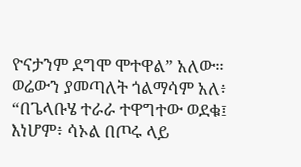ዮናታንም ደግሞ ሞተዋል” አለው።
ወሬውን ያመጣለት ጎልማሳም አለ፥ “በጌላቡሄ ተራራ ተዋግተው ወደቁ፤ እነሆም፥ ሳኦል በጦሩ ላይ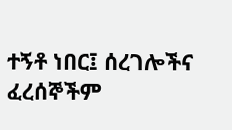ተኝቶ ነበር፤ ሰረገሎችና ፈረሰኞችም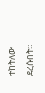ተከትለው ደረሱበት።